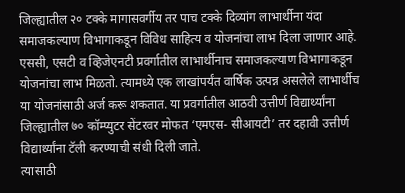जिल्ह्यातील २० टक्के मागासवर्गीय तर पाच टक्के दिव्यांग लाभार्थीना यंदा समाजकल्याण विभागाकडून विविध साहित्य व योजनांचा लाभ दिला जाणार आहे. एससी, एसटी व व्हिजेएनटी प्रवर्गातील लाभार्थीनाच समाजकल्याण विभागाकडून योजनांचा लाभ मिळतो. त्यामध्ये एक लाखांपर्यंत वार्षिक उत्पन्न असलेले लाभार्थीच या योजनांसाठी अर्ज करू शकतात. या प्रवर्गातील आठवी उत्तीर्ण विद्यार्थ्यांना जिल्ह्यातील ७० कॉम्प्युटर सेंटरवर मोफत ‘एमएस- सीआयटी’ तर दहावी उत्तीर्ण विद्यार्थ्यांना टॅली करण्याची संधी दिली जाते.
त्यासाठी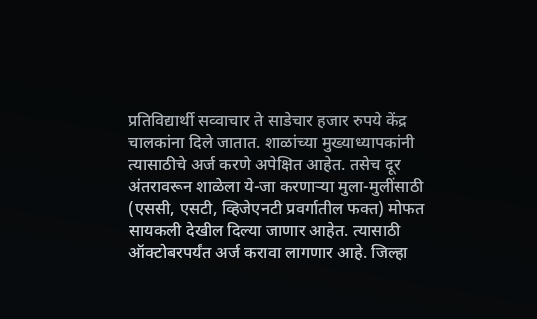प्रतिविद्यार्थी सव्वाचार ते साडेचार हजार रुपये केंद्र चालकांना दिले जातात. शाळांच्या मुख्याध्यापकांनी त्यासाठीचे अर्ज करणे अपेक्षित आहेत. तसेच दूर अंतरावरून शाळेला ये-जा करणाऱ्या मुला-मुलींसाठी (एससी, एसटी, व्हिजेएनटी प्रवर्गातील फक्त) मोफत सायकली देखील दिल्या जाणार आहेत. त्यासाठी ऑक्टोबरपर्यंत अर्ज करावा लागणार आहे. जिल्हा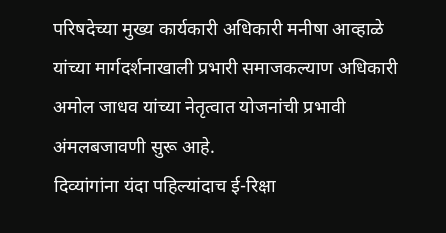परिषदेच्या मुख्य कार्यकारी अधिकारी मनीषा आव्हाळे यांच्या मार्गदर्शनाखाली प्रभारी समाजकल्याण अधिकारी अमोल जाधव यांच्या नेतृत्वात योजनांची प्रभावी अंमलबजावणी सुरू आहे.
दिव्यांगांना यंदा पहिल्यांदाच ई-रिक्षा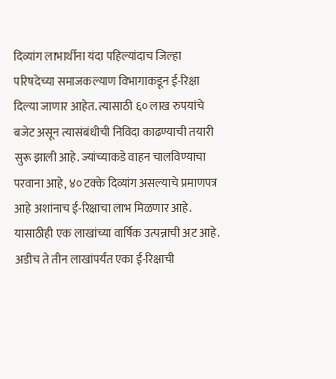दिव्यांग लाभार्थीना यंदा पहिल्यांदाच जिल्हा परिषदेच्या समाजकल्याण विभागाकडून ई-रिक्षा दिल्या जाणार आहेत. त्यासाठी ६० लाख रुपयांचे बजेट असून त्यासंबंधीची निविदा काढण्याची तयारी सुरू झाली आहे. ज्यांच्याकडे वाहन चालविण्याचा परवाना आहे, ४० टक्के दिव्यांग असल्याचे प्रमाणपत्र आहे अशांनाच ई-रिक्षाचा लाभ मिळणार आहे. यासाठीही एक लाखांच्या वार्षिक उत्पन्नाची अट आहे. अडीच ते तीन लाखांपर्यंत एका ई-रिक्षाची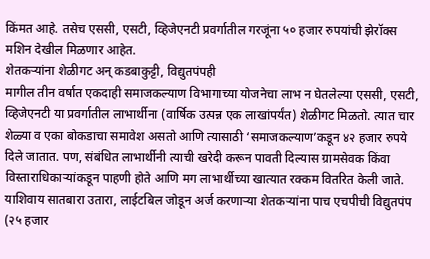किंमत आहे. तसेच एससी, एसटी, व्हिजेएनटी प्रवर्गातील गरजूंना ५० हजार रुपयांची झेरॉक्स मशिन देखील मिळणार आहेत.
शेतकऱ्यांना शेळीगट अन् कडबाकुट्टी, विद्युतपंपही
मागील तीन वर्षात एकदाही समाजकल्याण विभागाच्या योजनेचा लाभ न घेतलेल्या एससी, एसटी, व्हिजेएनटी या प्रवर्गातील लाभार्थीना (वार्षिक उत्पन्न एक लाखांपर्यंत) शेळीगट मिळतो. त्यात चार शेळ्या व एका बोकडाचा समावेश असतो आणि त्यासाठी ‘समाजकल्याण’कडून ४२ हजार रुपये दिले जातात. पण, संबंधित लाभार्थीनी त्याची खरेदी करून पावती दिल्यास ग्रामसेवक किंवा विस्ताराधिकाऱ्यांकडून पाहणी होते आणि मग लाभार्थीच्या खात्यात रक्कम वितरित केली जाते. याशिवाय सातबारा उतारा, लाईटबिल जोडून अर्ज करणाऱ्या शेतकऱ्यांना पाच एचपीची विद्युतपंप (२५ हजार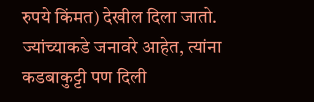रुपये किंमत) देखील दिला जातो. ज्यांच्याकडे जनावरे आहेत, त्यांना कडबाकुट्टी पण दिली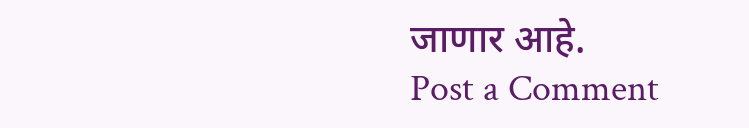जाणार आहे.
Post a Comment